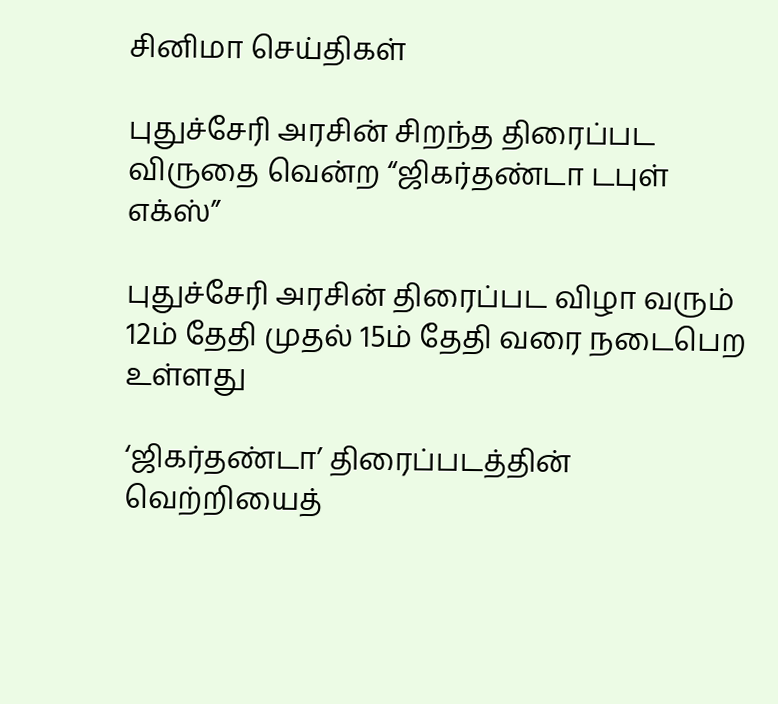சினிமா செய்திகள்

புதுச்சேரி அரசின் சிறந்த திரைப்பட விருதை வென்ற “ஜிகர்தண்டா டபுள் எக்ஸ்”

புதுச்சேரி அரசின் திரைப்பட விழா வரும் 12ம் தேதி முதல் 15ம் தேதி வரை நடைபெற உள்ளது

‘ஜிகர்தண்டா’ திரைப்படத்தின் வெற்றியைத்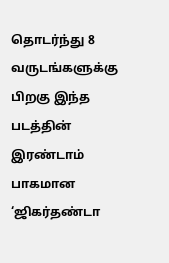தொடர்ந்து 8 வருடங்களுக்கு பிறகு இந்த படத்தின் இரண்டாம் பாகமான ‘ஜிகர்தண்டா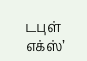டபுள் எக்ஸ்’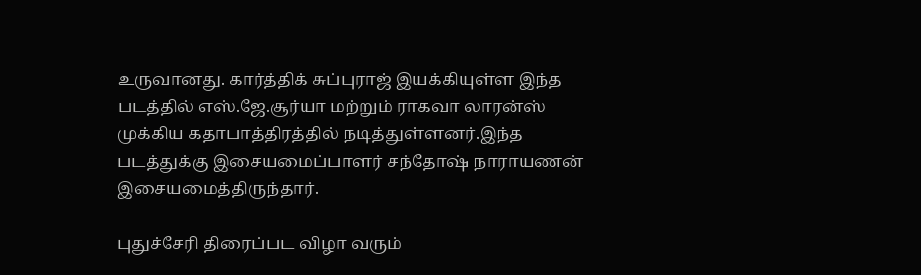உருவானது. கார்த்திக் சுப்புராஜ் இயக்கியுள்ள இந்த படத்தில் எஸ்.ஜே.சூர்யா மற்றும் ராகவா லாரன்ஸ் முக்கிய கதாபாத்திரத்தில் நடித்துள்ளனர்.இந்த படத்துக்கு இசையமைப்பாளர் சந்தோஷ் நாராயணன் இசையமைத்திருந்தார்.

புதுச்சேரி திரைப்பட விழா வரும்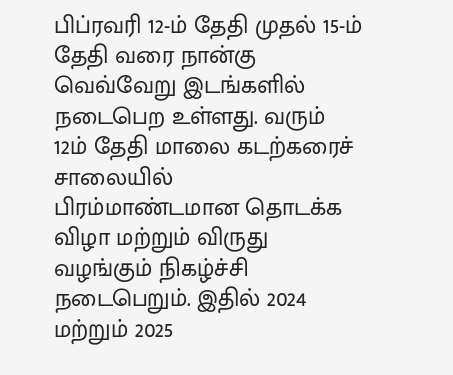பிப்ரவரி 12-ம் தேதி முதல் 15-ம் தேதி வரை நான்கு வெவ்வேறு இடங்களில் நடைபெற உள்ளது. வரும் 12ம் தேதி மாலை கடற்கரைச் சாலையில் பிரம்மாண்டமான தொடக்க விழா மற்றும் விருது வழங்கும் நிகழ்ச்சி நடைபெறும். இதில் 2024 மற்றும் 2025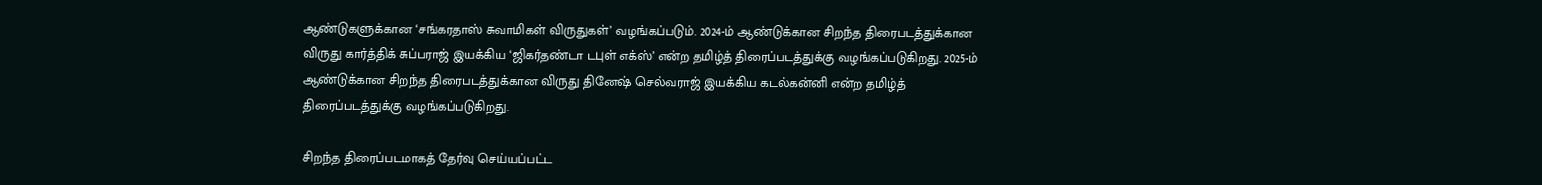ஆண்டுகளுக்கான ‘சங்கரதாஸ் சுவாமிகள் விருதுகள்’ வழங்கப்படும். 2024-ம் ஆண்டுக்கான சிறந்த திரைபடத்துக்கான விருது கார்த்திக் சுப்பராஜ் இயக்கிய ‘ஜிகர்தண்டா டபுள் எக்ஸ்’ என்ற தமிழ்த் திரைப்படத்துக்கு வழங்கப்படுகிறது. 2025-ம் ஆண்டுக்கான சிறந்த திரைபடத்துக்கான விருது தினேஷ் செல்வராஜ் இயக்கிய கடல்கன்னி என்ற தமிழ்த் திரைப்படத்துக்கு வழங்கப்படுகிறது.

சிறந்த திரைப்படமாகத் தேர்வு செய்யப்பட்ட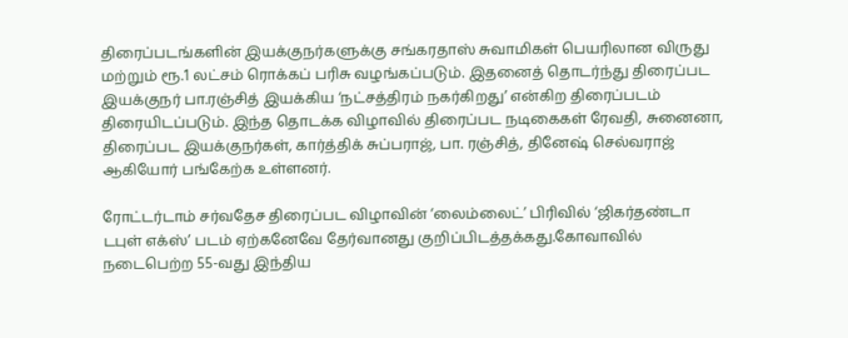திரைப்படங்களின் இயக்குநர்களுக்கு சங்கரதாஸ் சுவாமிகள் பெயரிலான விருது மற்றும் ரூ.1 லட்சம் ரொக்கப் பரிசு வழங்கப்படும். இதனைத் தொடர்ந்து திரைப்பட இயக்குநர் பா.ரஞ்சித் இயக்கிய ‘நட்சத்திரம் நகர்கிறது’ என்கிற திரைப்படம் திரையிடப்படும். இந்த தொடக்க விழாவில் திரைப்பட நடிகைகள் ரேவதி, சுனைனா, திரைப்பட இயக்குநர்கள், கார்த்திக் சுப்பராஜ், பா. ரஞ்சித், தினேஷ் செல்வராஜ் ஆகியோர் பங்கேற்க உள்ளனர்.

ரோட்டர்டாம் சர்வதேச திரைப்பட விழாவின் ‘லைம்லைட்’ பிரிவில் ‘ஜிகர்தண்டா டபுள் எக்ஸ்’ படம் ஏற்கனேவே தேர்வானது குறிப்பிடத்தக்கது.கோவாவில் நடைபெற்ற 55-வது இந்திய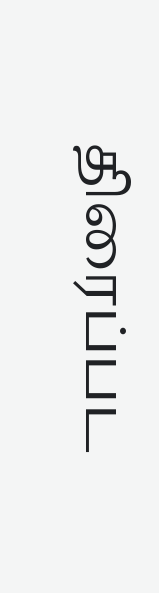திரைப்பட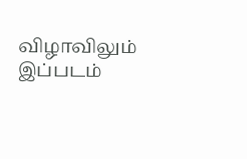விழாவிலும் இப்படம்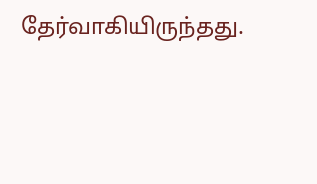தேர்வாகியிருந்தது.